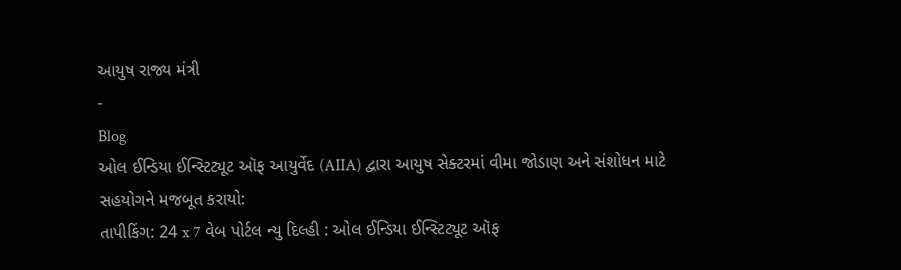આયુષ રાજ્ય મંત્રી
-
Blog
ઓલ ઈન્ડિયા ઈન્સ્ટિટ્યૂટ ઑફ આયુર્વેદ (AIIA) દ્વારા આયુષ સેક્ટરમાં વીમા જોડાણ અને સંશોધન માટે સહયોગને મજબૂત કરાયો:
તાપીકિંગ: 24 x 7 વેબ પોર્ટલ ન્યુ દિલ્હી : ઓલ ઈન્ડિયા ઈન્સ્ટિટ્યૂટ ઑફ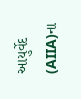આયુર્વેદ (AIIA)ના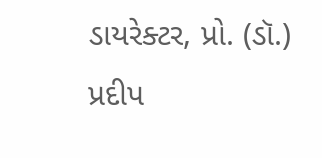ડાયરેક્ટર, પ્રો. (ડૉ.) પ્રદીપ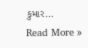કુમાર…
Read More »